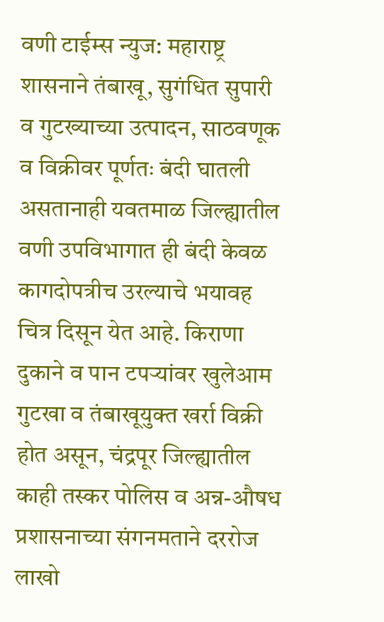वणी टाईम्स न्युज: महाराष्ट्र शासनाने तंबाखू, सुगंधित सुपारी व गुटख्याच्या उत्पादन, साठवणूक व विक्रीवर पूर्णतः बंदी घातली असतानाही यवतमाळ जिल्ह्यातील वणी उपविभागात ही बंदी केवळ कागदोपत्रीच उरल्याचे भयावह चित्र दिसून येत आहे. किराणा दुकाने व पान टपऱ्यांवर खुलेआम गुटखा व तंबाखूयुक्त खर्रा विक्री होत असून, चंद्रपूर जिल्ह्यातील काही तस्कर पोलिस व अन्न-औषध प्रशासनाच्या संगनमताने दररोज लाखो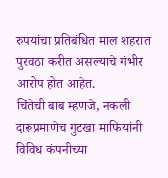रुपयांचा प्रतिबंधित माल शहरात पुरवठा करीत असल्याचे गंभीर आरोप होत आहेत.
चिंतेची बाब म्हणजे, नकली दारूप्रमाणेच गुटखा माफियांनी विविध कंपनीच्या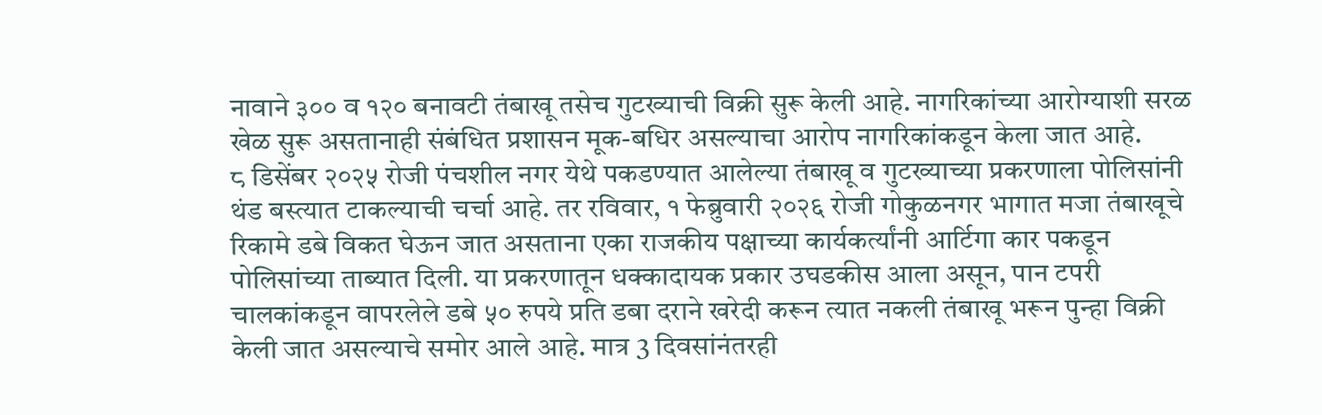नावाने ३०० व १२० बनावटी तंबाखू तसेच गुटख्याची विक्री सुरू केली आहे. नागरिकांच्या आरोग्याशी सरळ खेळ सुरू असतानाही संबंधित प्रशासन मूक-बधिर असल्याचा आरोप नागरिकांकडून केला जात आहे.
८ डिसेंबर २०२५ रोजी पंचशील नगर येथे पकडण्यात आलेल्या तंबाखू व गुटख्याच्या प्रकरणाला पोलिसांनी थंड बस्त्यात टाकल्याची चर्चा आहे. तर रविवार, १ फेब्रुवारी २०२६ रोजी गोकुळनगर भागात मजा तंबाखूचे रिकामे डबे विकत घेऊन जात असताना एका राजकीय पक्षाच्या कार्यकर्त्यांनी आर्टिगा कार पकडून पोलिसांच्या ताब्यात दिली. या प्रकरणातून धक्कादायक प्रकार उघडकीस आला असून, पान टपरी चालकांकडून वापरलेले डबे ५० रुपये प्रति डबा दराने खरेदी करून त्यात नकली तंबाखू भरून पुन्हा विक्री केली जात असल्याचे समोर आले आहे. मात्र 3 दिवसांनंतरही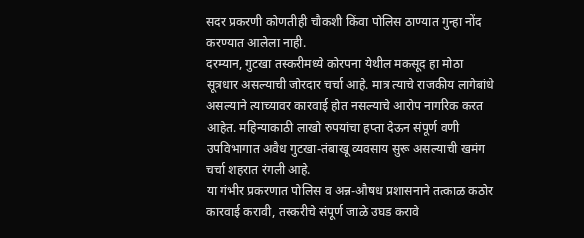सदर प्रकरणी कोणतीही चौकशी किंवा पोलिस ठाण्यात गुन्हा नोंद करण्यात आलेला नाही.
दरम्यान, गुटखा तस्करीमध्ये कोरपना येथील मकसूद हा मोठा सूत्रधार असल्याची जोरदार चर्चा आहे. मात्र त्याचे राजकीय लागेबांधे असल्याने त्याच्यावर कारवाई होत नसल्याचे आरोप नागरिक करत आहेत. महिन्याकाठी लाखो रुपयांचा हप्ता देऊन संपूर्ण वणी उपविभागात अवैध गुटखा-तंबाखू व्यवसाय सुरू असल्याची खमंग चर्चा शहरात रंगली आहे.
या गंभीर प्रकरणात पोलिस व अन्न-औषध प्रशासनाने तत्काळ कठोर कारवाई करावी, तस्करीचे संपूर्ण जाळे उघड करावे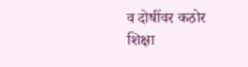व दोषींवर कठोर शिक्षा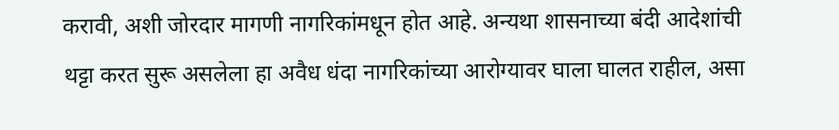करावी, अशी जोरदार मागणी नागरिकांमधून होत आहे. अन्यथा शासनाच्या बंदी आदेशांची थट्टा करत सुरू असलेला हा अवैध धंदा नागरिकांच्या आरोग्यावर घाला घालत राहील, असा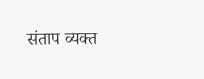संताप व्यक्त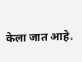केला जात आहे.